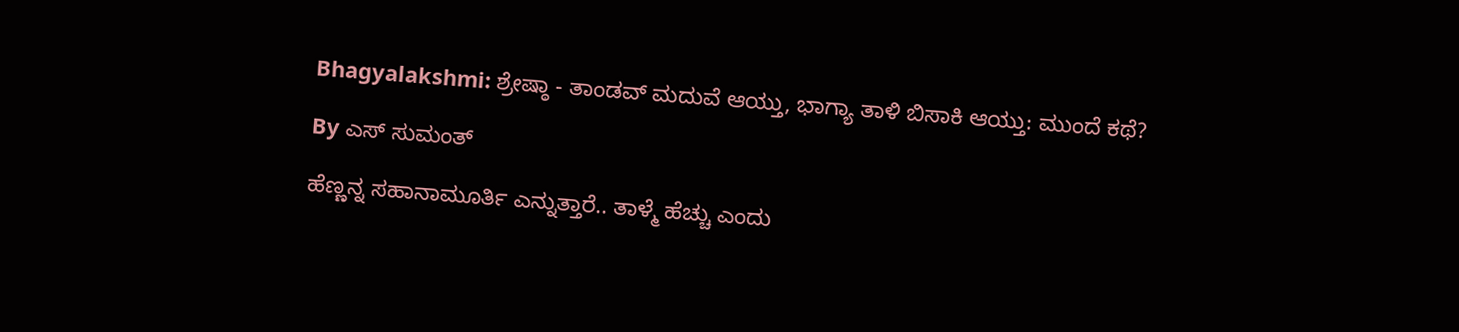Bhagyalakshmi: ಶ್ರೇಷ್ಠಾ - ತಾಂಡವ್ ಮದುವೆ ಆಯ್ತು, ಭಾಗ್ಯಾ ತಾಳಿ ಬಿಸಾಕಿ ಆಯ್ತು: ಮುಂದೆ ಕಥೆ?

By ಎಸ್ ಸುಮಂತ್

ಹೆಣ್ಣನ್ನ ಸಹಾನಾಮೂರ್ತಿ ಎನ್ನುತ್ತಾರೆ.. ತಾಳ್ಮೆ ಹೆಚ್ಚು ಎಂದು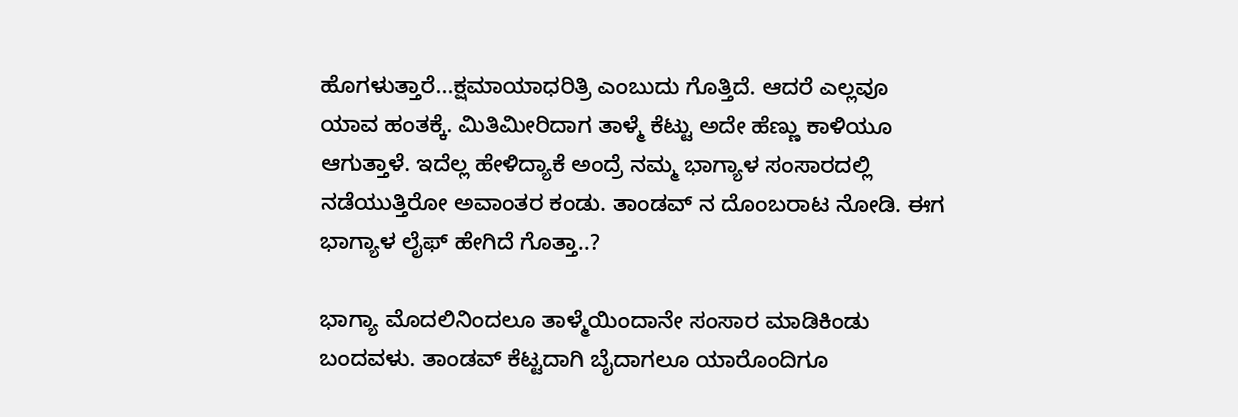ಹೊಗಳುತ್ತಾರೆ...ಕ್ಷಮಾಯಾಧರಿತ್ರಿ ಎಂಬುದು ಗೊತ್ತಿದೆ. ಆದರೆ ಎಲ್ಲವೂ ಯಾವ ಹಂತಕ್ಕೆ. ಮಿತಿಮೀರಿದಾಗ ತಾಳ್ಮೆ ಕೆಟ್ಟು ಅದೇ ಹೆಣ್ಣು ಕಾಳಿಯೂ ಆಗುತ್ತಾಳೆ. ಇದೆಲ್ಲ ಹೇಳಿದ್ಯಾಕೆ ಅಂದ್ರೆ ನಮ್ಮ ಭಾಗ್ಯಾಳ ಸಂಸಾರದಲ್ಲಿ ನಡೆಯುತ್ತಿರೋ ಅವಾಂತರ ಕಂಡು. ತಾಂಡವ್ ನ ದೊಂಬರಾಟ ನೋಡಿ. ಈಗ ಭಾಗ್ಯಾಳ ಲೈಫ್ ಹೇಗಿದೆ ಗೊತ್ತಾ..?

ಭಾಗ್ಯಾ ಮೊದಲಿನಿಂದಲೂ ತಾಳ್ಮೆಯಿಂದಾನೇ ಸಂಸಾರ ಮಾಡಿಕಿಂಡು ಬಂದವಳು. ತಾಂಡವ್ ಕೆಟ್ಟದಾಗಿ ಬೈದಾಗಲೂ ಯಾರೊಂದಿಗೂ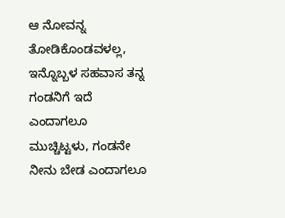ಆ ನೋವನ್ನ ತೋಡಿಕೊಂಡವಳಲ್ಲ, ಇನ್ನೊಬ್ಬಳ ಸಹವಾಸ ತನ್ನ ಗಂಡನಿಗೆ ಇದೆ ಎಂದಾಗಲೂ ಮುಚ್ಚಿಟ್ಟಳು, ಗಂಡನೇ ನೀನು ಬೇಡ ಎಂದಾಗಲೂ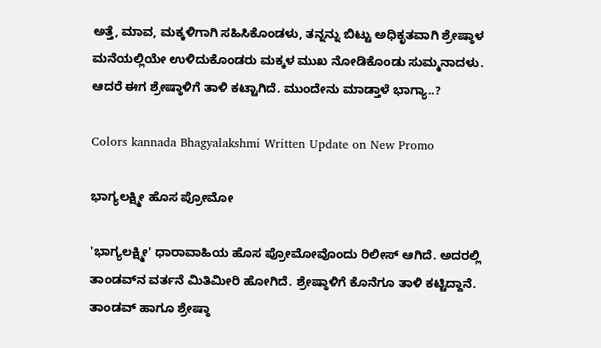ಅತ್ತೆ, ಮಾವ, ಮಕ್ಕಳಿಗಾಗಿ ಸಹಿಸಿಕೊಂಡಳು, ತನ್ನನ್ನು ಬಿಟ್ಟು ಅಧಿಕೃತವಾಗಿ ಶ್ರೇಷ್ಠಾಳ ಮನೆಯಲ್ಲಿಯೇ ಉಳಿದುಕೊಂಡರು ಮಕ್ಕಳ ಮುಖ ನೋಡಿಕೊಂಡು ಸುಮ್ಮನಾದಳು. ಆದರೆ ಈಗ ಶ್ರೇಷ್ಠಾಳಿಗೆ ತಾಳಿ ಕಟ್ಟಾಗಿದೆ. ಮುಂದೇನು ಮಾಡ್ತಾಳೆ ಭಾಗ್ಯಾ..?

Colors kannada Bhagyalakshmi Written Update on New Promo

ಭಾಗ್ಯಲಕ್ಷ್ಮೀ ಹೊಸ ಪ್ರೋಮೋ

'ಭಾಗ್ಯಲಕ್ಷ್ಮೀ' ಧಾರಾವಾಹಿಯ ಹೊಸ ಪ್ರೋಮೋವೊಂದು ರಿಲೀಸ್ ಆಗಿದೆ. ಅದರಲ್ಲಿ ತಾಂಡವ್‌ನ ವರ್ತನೆ ಮಿತಿಮೀರಿ ಹೋಗಿದೆ. ಶ್ರೇಷ್ಠಾಳಿಗೆ ಕೊನೆಗೂ ತಾಳಿ ಕಟ್ಟಿದ್ದಾನೆ. ತಾಂಡವ್ ಹಾಗೂ ಶ್ರೇಷ್ಠಾ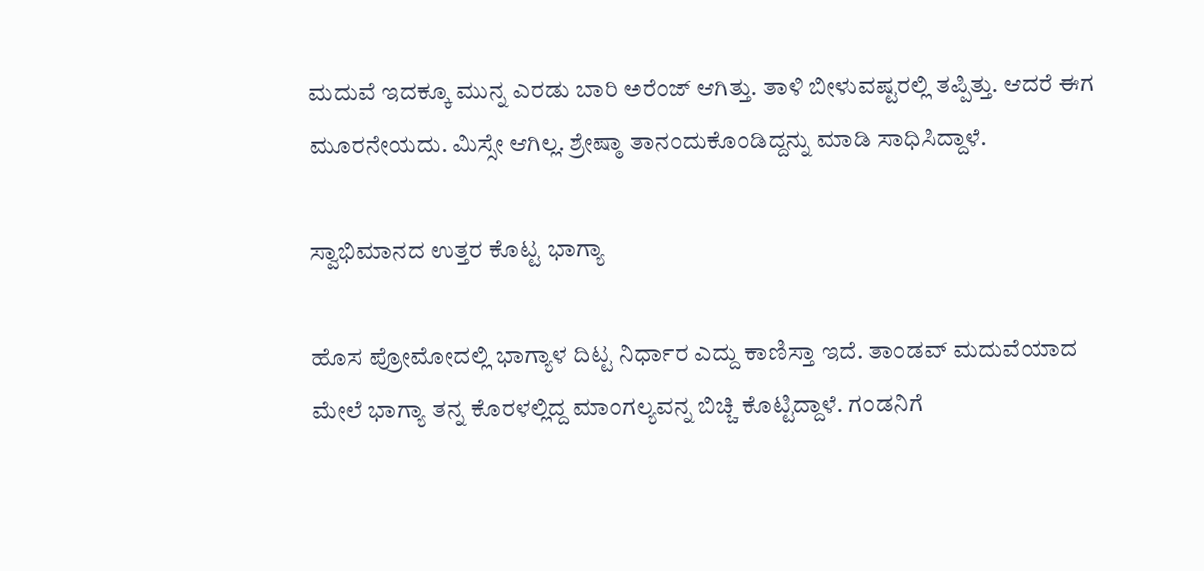ಮದುವೆ ಇದಕ್ಕೂ ಮುನ್ನ ಎರಡು ಬಾರಿ ಅರೆಂಜ್ ಆಗಿತ್ತು. ತಾಳಿ ಬೀಳುವಷ್ಟರಲ್ಲಿ ತಪ್ಪಿತ್ತು. ಆದರೆ ಈಗ ಮೂರನೇಯದು. ಮಿಸ್ಸೇ ಆಗಿಲ್ಲ. ಶ್ರೇಷ್ಠಾ ತಾನಂದುಕೊಂಡಿದ್ದನ್ನು ಮಾಡಿ ಸಾಧಿಸಿದ್ದಾಳೆ.

ಸ್ವಾಭಿಮಾನದ ಉತ್ತರ ಕೊಟ್ಟ ಭಾಗ್ಯಾ

ಹೊಸ ಪ್ರೋಮೋದಲ್ಲಿ ಭಾಗ್ಯಾಳ ದಿಟ್ಟ ನಿರ್ಧಾರ ಎದ್ದು ಕಾಣಿಸ್ತಾ ಇದೆ. ತಾಂಡವ್ ಮದುವೆಯಾದ ಮೇಲೆ ಭಾಗ್ಯಾ ತನ್ನ ಕೊರಳಲ್ಲಿದ್ದ ಮಾಂಗಲ್ಯವನ್ನ ಬಿಚ್ಚಿ ಕೊಟ್ಟಿದ್ದಾಳೆ. ಗಂಡನಿಗೆ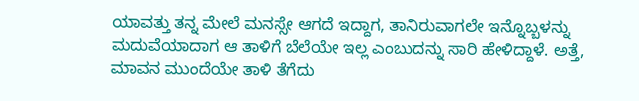ಯಾವತ್ತು ತನ್ನ ಮೇಲೆ ಮನಸ್ಸೇ ಆಗದೆ ಇದ್ದಾಗ, ತಾನಿರುವಾಗಲೇ ಇನ್ನೊಬ್ಬಳನ್ನು ಮದುವೆಯಾದಾಗ ಆ ತಾಳಿಗೆ ಬೆಲೆಯೇ ಇಲ್ಲ ಎಂಬುದನ್ನು ಸಾರಿ ಹೇಳಿದ್ದಾಳೆ. ಅತ್ತೆ, ಮಾವನ ಮುಂದೆಯೇ ತಾಳಿ ತೆಗೆದು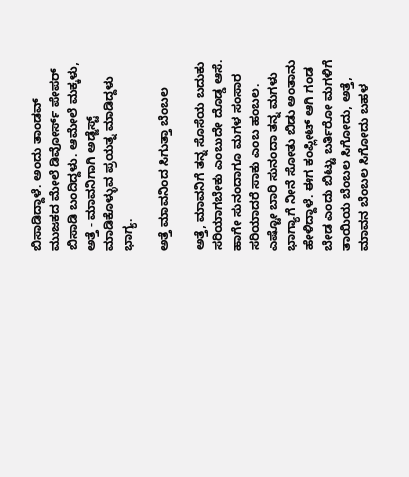ಬಿಸಾಡಿದ್ದಾಳೆ. ಅಂದು ತಾಂಡವ್ ಮುಜಕದ ಮೇಲೆ ಡಿವೋರ್ಸ್ ಪೇಪರ್ ಬಿಸಾಡಿ ಬಂದಿದ್ದಳು. ಆಮೇಲೆ ಮಕ್ಕಳು, ಅತ್ತೆ - ಮಾವನಿಗಾಗಿ ಅಡ್ಜೆಸ್ಟ್ ಮಾಡಿಕೊಳ್ಳುವ ಪ್ರಯತ್ನ ಮಾಡಿದ್ದಳು ಭಾಗ್ಯ.

ಅತ್ತೆ ಮಾವನಿಂದ ಸಿಗುತ್ತಾ ಬೆಂಬಲ

ಅತ್ತೆ, ಮಾವನಿಗೆ ತನ್ನ ಸೊಸೆಯ ಬದುಕು ಸರಿಯಾಗಬೇಕು ಎಂಬುದೇ ದೊಡ್ಡ ಆಸೆ. ಹಾಗೇ ಸುನಂದಾಗೂ ಮಗಳ ಸಂಸಾರ ಸರಿಯಾದರೆ ಸಾಕು ಎಂಬ ಹಂಬಲ. ಎಷ್ಟೋ ಬಾರಿ ಸುನಂದಾ ತನ್ನ ಮಗಳು ಭಾಗ್ಯಾಗೆ ನೀನೆ ಸೋತು ಬಿಡು ಅಂತಾನು ಹೇಳಿದ್ದಾಳೆ. ಈಗ ಕಂಪ್ಲೀಟ್ ಆಗಿ ಗಂಡ ಬೇಡ ಎಂದು ಬಿಟ್ಟು ಬರ್ತಿರೋ ಮಗಳಿಗೆ ತಾಯಿಯ ಬೆಂಬಲ ಸಿಗೋದು, ಅತ್ತೆ, ಮಾವನ ಬೆಂಬಲ ಸಿಗೋದು ಬಹಳ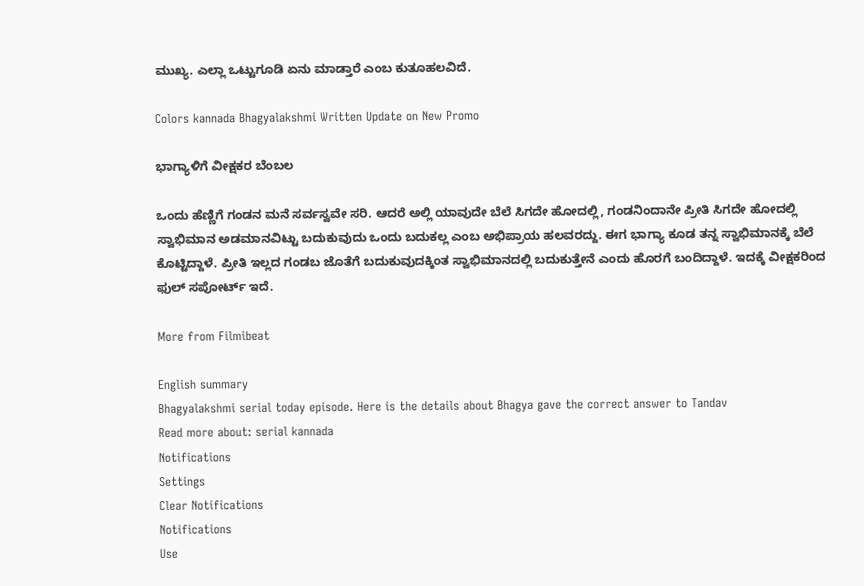ಮುಖ್ಯ. ಎಲ್ಲಾ ಒಟ್ಟುಗೂಡಿ ಏನು ಮಾಡ್ತಾರೆ ಎಂಬ ಕುತೂಹಲವಿದೆ.

Colors kannada Bhagyalakshmi Written Update on New Promo

ಭಾಗ್ಯಾಳಿಗೆ ವೀಕ್ಷಕರ ಬೆಂಬಲ

ಒಂದು ಹೆಣ್ಣಿಗೆ ಗಂಡನ ಮನೆ ಸರ್ವಸ್ವವೇ ಸರಿ. ಆದರೆ ಅಲ್ಲಿ ಯಾವುದೇ ಬೆಲೆ ಸಿಗದೇ ಹೋದಲ್ಲಿ, ಗಂಡನಿಂದಾನೇ ಪ್ರೀತಿ ಸಿಗದೇ ಹೋದಲ್ಲಿ ಸ್ವಾಭಿಮಾನ ಅಡಮಾನವಿಟ್ಟು ಬದುಕುವುದು ಒಂದು ಬದುಕಲ್ಲ ಎಂಬ ಅಭಿಪ್ರಾಯ ಹಲವರದ್ದು. ಈಗ ಭಾಗ್ಯಾ ಕೂಡ ತನ್ನ ಸ್ವಾಭಿಮಾನಕ್ಕೆ ಬೆಲೆ ಕೊಟ್ಟಿದ್ದಾಳೆ. ಪ್ರೀತಿ ಇಲ್ಲದ ಗಂಡಬ ಜೊತೆಗೆ ಬದುಕುವುದಕ್ಕಿಂತ ಸ್ವಾಭಿಮಾನದಲ್ಲಿ ಬದುಕುತ್ತೇನೆ ಎಂದು ಹೊರಗೆ ಬಂದಿದ್ದಾಳೆ. ಇದಕ್ಕೆ ವೀಕ್ಷಕರಿಂದ ಫುಲ್ ಸಪೋರ್ಟ್ ಇದೆ.

More from Filmibeat

English summary
Bhagyalakshmi serial today episode. Here is the details about Bhagya gave the correct answer to Tandav
Read more about: serial kannada
Notifications
Settings
Clear Notifications
Notifications
Use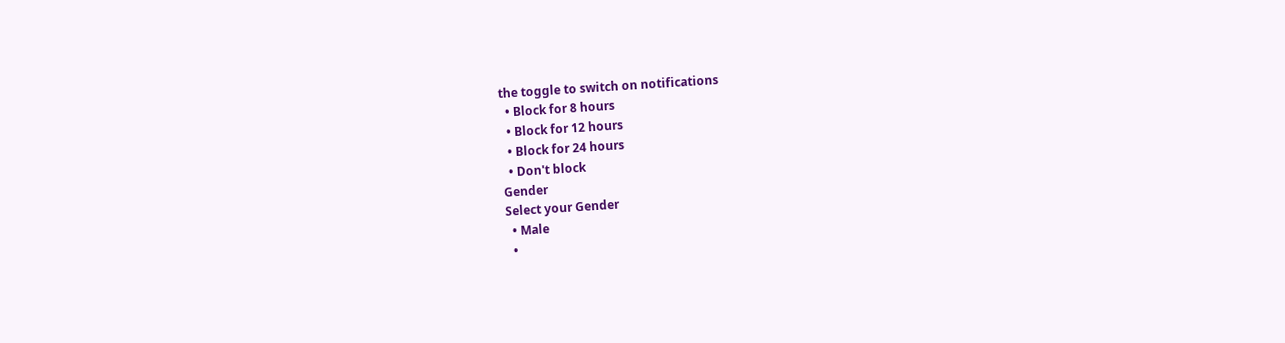the toggle to switch on notifications
  • Block for 8 hours
  • Block for 12 hours
  • Block for 24 hours
  • Don't block
Gender
Select your Gender
  • Male
  •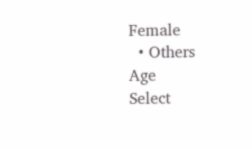Female
  • Others
Age
Select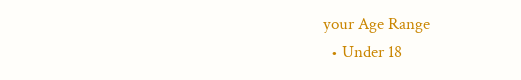your Age Range
  • Under 18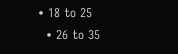• 18 to 25
  • 26 to 35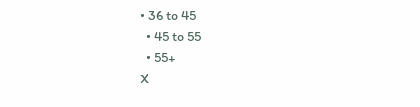• 36 to 45
  • 45 to 55
  • 55+
X